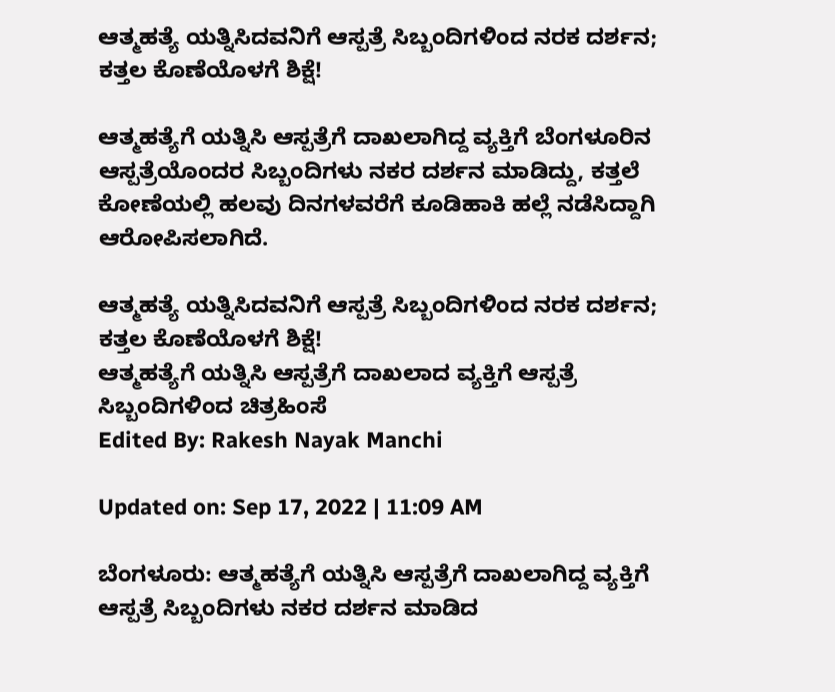ಆತ್ಮಹತ್ಯೆ ಯತ್ನಿಸಿದವನಿಗೆ ಆಸ್ಪತ್ರೆ ಸಿಬ್ಬಂದಿಗಳಿಂದ ನರಕ ದರ್ಶನ; ಕತ್ತಲ ಕೊಣೆಯೊಳಗೆ ಶಿಕ್ಷೆ!

ಆತ್ಮಹತ್ಯೆಗೆ ಯತ್ನಿಸಿ ಆಸ್ಪತ್ರೆಗೆ ದಾಖಲಾಗಿದ್ದ ವ್ಯಕ್ತಿಗೆ ಬೆಂಗಳೂರಿನ ಆಸ್ಪತ್ರೆಯೊಂದರ ಸಿಬ್ಬಂದಿಗಳು ನಕರ ದರ್ಶನ ಮಾಡಿದ್ದು, ಕತ್ತಲೆ ಕೋಣೆಯಲ್ಲಿ ಹಲವು ದಿನಗಳವರೆಗೆ ಕೂಡಿಹಾಕಿ ಹಲ್ಲೆ ನಡೆಸಿದ್ದಾಗಿ ಆರೋಪಿಸಲಾಗಿದೆ.

ಆತ್ಮಹತ್ಯೆ ಯತ್ನಿಸಿದವನಿಗೆ ಆಸ್ಪತ್ರೆ ಸಿಬ್ಬಂದಿಗಳಿಂದ ನರಕ ದರ್ಶನ; ಕತ್ತಲ ಕೊಣೆಯೊಳಗೆ ಶಿಕ್ಷೆ!
ಆತ್ಮಹತ್ಯೆಗೆ ಯತ್ನಿಸಿ ಆಸ್ಪತ್ರೆಗೆ ದಾಖಲಾದ ವ್ಯಕ್ತಿಗೆ ಆಸ್ಪತ್ರೆ ಸಿಬ್ಬಂದಿಗಳಿಂದ ಚಿತ್ರಹಿಂಸೆ
Edited By: Rakesh Nayak Manchi

Updated on: Sep 17, 2022 | 11:09 AM

ಬೆಂಗಳೂರು: ಆತ್ಮಹತ್ಯೆಗೆ ಯತ್ನಿಸಿ ಆಸ್ಪತ್ರೆಗೆ ದಾಖಲಾಗಿದ್ದ ವ್ಯಕ್ತಿಗೆ ಆಸ್ಪತ್ರೆ ಸಿಬ್ಬಂದಿಗಳು ನಕರ ದರ್ಶನ ಮಾಡಿದ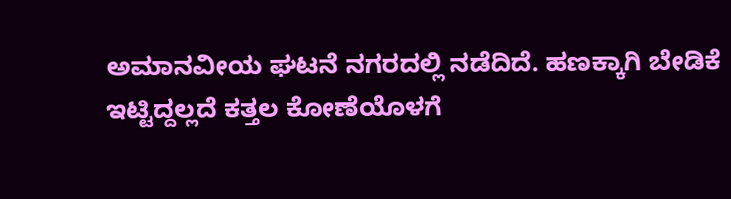ಅಮಾನವೀಯ ಘಟನೆ ನಗರದಲ್ಲಿ ನಡೆದಿದೆ. ಹಣಕ್ಕಾಗಿ ಬೇಡಿಕೆ ಇಟ್ಟಿದ್ದಲ್ಲದೆ ಕತ್ತಲ ಕೋಣೆಯೊಳಗೆ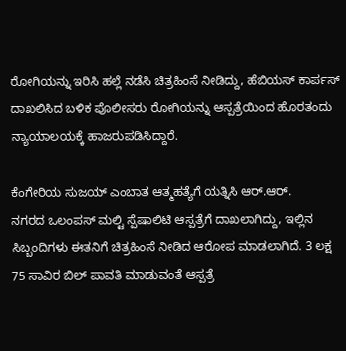ರೋಗಿಯನ್ನು ಇರಿಸಿ ಹಲ್ಲೆ ನಡೆಸಿ ಚಿತ್ರಹಿಂಸೆ ನೀಡಿದ್ದು, ಹೆಬಿಯಸ್ ಕಾರ್ಪಸ್ ದಾಖಲಿಸಿದ ಬಳಿಕ ಪೊಲೀಸರು ರೋಗಿಯನ್ನು ಆಸ್ಪತ್ರೆಯಿಂದ ಹೊರತಂದು ನ್ಯಾಯಾಲಯಕ್ಕೆ ಹಾಜರುಪಡಿಸಿದ್ದಾರೆ.

ಕೆಂಗೇರಿಯ ಸುಜಯ್ ಎಂಬಾತ ಆತ್ಮಹತ್ಯೆಗೆ ಯತ್ನಿಸಿ ಆರ್.ಆರ್. ನಗರದ ‌ಒಲಂಪಸ್ ಮಲ್ಟಿ ಸ್ಪೆಷಾಲಿಟಿ ಆಸ್ಪತ್ರೆಗೆ ದಾಖಲಾಗಿದ್ದು, ಇಲ್ಲಿನ ಸಿಬ್ಬಂದಿಗಳು ಈತನಿಗೆ ಚಿತ್ರಹಿಂಸೆ ನೀಡಿದ ಆರೋಪ ಮಾಡಲಾಗಿದೆ. 3 ಲಕ್ಷ 75 ಸಾವಿರ ಬಿಲ್ ಪಾವತಿ ಮಾಡುವಂತೆ ಆಸ್ಪತ್ರೆ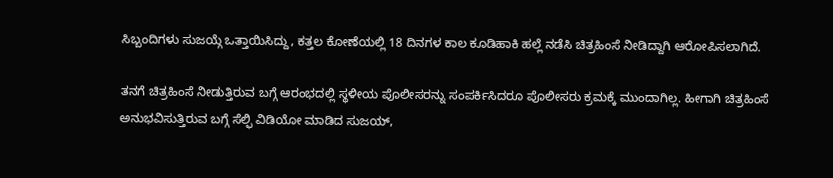ಸಿಬ್ಬಂದಿಗಳು ಸುಜಯ್ಗೆ ಒತ್ತಾಯಿಸಿದ್ದು, ಕತ್ತಲ ಕೋಣೆಯಲ್ಲಿ 18 ದಿನಗಳ ಕಾಲ ಕೂಡಿಹಾಕಿ ಹಲ್ಲೆ ನಡೆಸಿ ಚಿತ್ರಹಿಂಸೆ ನೀಡಿದ್ದಾಗಿ ಆರೋಪಿಸಲಾಗಿದೆ.

ತನಗೆ ಚಿತ್ರಹಿಂಸೆ ನೀಡುತ್ತಿರುವ ಬಗ್ಗೆ ಆರಂಭದಲ್ಲಿ ಸ್ಥಳೀಯ ಪೊಲೀಸರನ್ನು ಸಂಪರ್ಕಿಸಿದರೂ ಪೊಲೀಸರು ಕ್ರಮಕ್ಕೆ ಮುಂದಾಗಿಲ್ಲ. ಹೀಗಾಗಿ ಚಿತ್ರಹಿಂಸೆ ಅನುಭವಿಸುತ್ತಿರುವ ಬಗ್ಗೆ ಸೆಲ್ಫಿ ವಿಡಿಯೋ‌ ಮಾಡಿದ ಸುಜಯ್,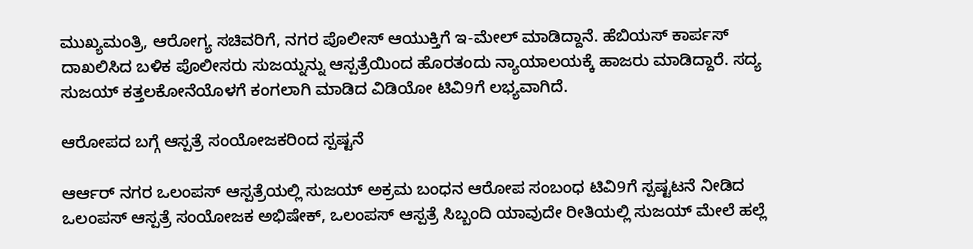ಮುಖ್ಯಮಂತ್ರಿ, ಆರೋಗ್ಯ ಸಚಿವರಿಗೆ, ನಗರ ಪೊಲೀಸ್ ಆಯುಕ್ತಿಗೆ ಇ-ಮೇಲ್ ಮಾಡಿದ್ದಾನೆ. ಹೆಬಿಯಸ್ ಕಾರ್ಪಸ್ ದಾಖಲಿಸಿದ ಬಳಿಕ ಪೊಲೀಸರು ಸುಜಯ್ನನ್ನು ಆಸ್ಪತ್ರೆಯಿಂದ ಹೊರತಂದು ನ್ಯಾಯಾಲಯಕ್ಕೆ ಹಾಜರು ಮಾಡಿದ್ದಾರೆ. ಸದ್ಯ ಸುಜಯ್ ಕತ್ತಲಕೋನೆಯೊಳಗೆ ಕಂಗಲಾಗಿ ಮಾಡಿದ ವಿಡಿಯೋ ಟಿವಿ9ಗೆ ಲಭ್ಯವಾಗಿದೆ.

ಆರೋಪದ ಬಗ್ಗೆ ಆಸ್ಪತ್ರೆ ಸಂಯೋಜಕರಿಂದ ಸ್ಪಷ್ಟನೆ

ಆರ್ಆರ್ ನಗರ ಒಲಂಪಸ್ ಆಸ್ಪತ್ರೆಯಲ್ಲಿ ಸುಜಯ್ ಅಕ್ರಮ ಬಂಧನ ಆರೋಪ ಸಂಬಂಧ ಟಿವಿ9ಗೆ ಸ್ಪಷ್ಟಟನೆ ನೀಡಿದ ಒಲಂಪಸ್ ಆಸ್ಪತ್ರೆ ಸಂಯೋಜಕ ಅಭಿಷೇಕ್, ಒಲಂಪಸ್ ಆಸ್ಪತ್ರೆ ಸಿಬ್ಬಂದಿ ಯಾವುದೇ ರೀತಿಯಲ್ಲಿ ಸುಜಯ್ ಮೇಲೆ ಹಲ್ಲೆ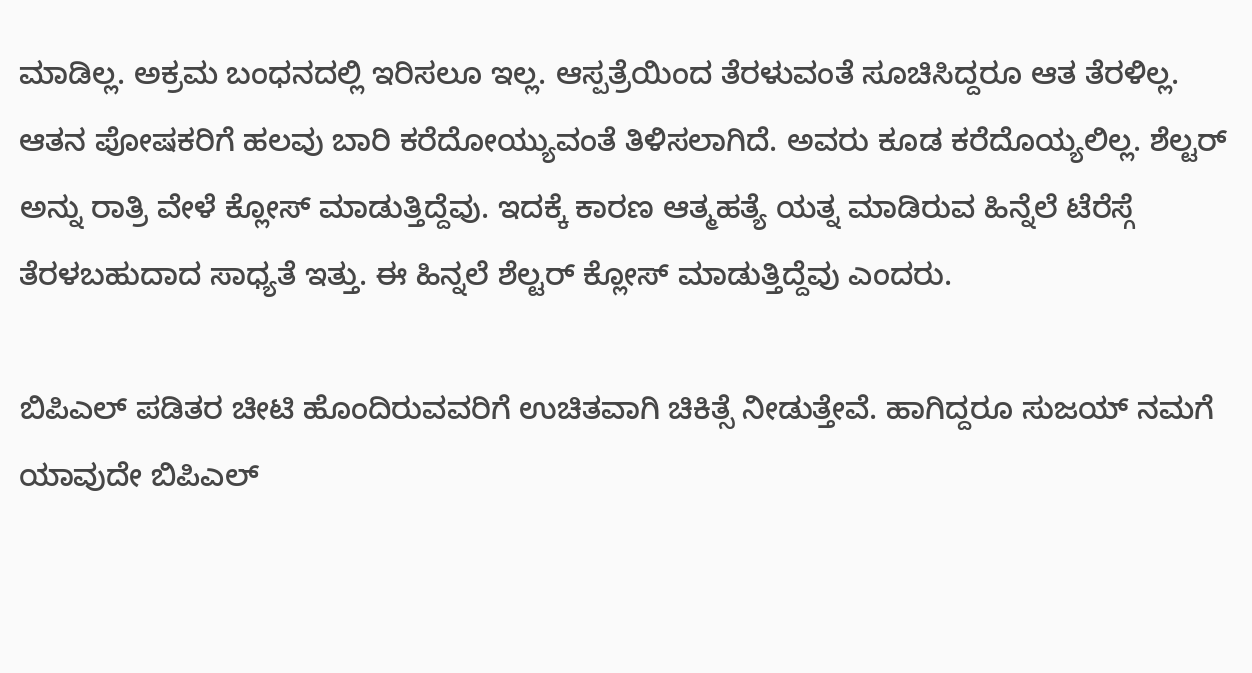ಮಾಡಿಲ್ಲ. ಅಕ್ರಮ ಬಂಧನದಲ್ಲಿ ಇರಿಸಲೂ ಇಲ್ಲ. ಆಸ್ಪತ್ರೆಯಿಂದ ತೆರಳುವಂತೆ ಸೂಚಿಸಿದ್ದರೂ ಆತ ತೆರಳಿಲ್ಲ. ಆತನ ಪೋಷಕರಿಗೆ ಹಲವು ಬಾರಿ ಕರೆದೋಯ್ಯುವಂತೆ ತಿಳಿಸಲಾಗಿದೆ. ಅವರು ಕೂಡ ಕರೆದೊಯ್ಯಲಿಲ್ಲ. ಶೆಲ್ಟರ್ ಅನ್ನು ರಾತ್ರಿ ವೇಳೆ ಕ್ಲೋಸ್ ಮಾಡುತ್ತಿದ್ದೆವು. ಇದಕ್ಕೆ ಕಾರಣ ಆತ್ಮಹತ್ಯೆ ಯತ್ನ ಮಾಡಿರುವ ಹಿನ್ನೆಲೆ ಟೆರೆಸ್ಗೆ ತೆರಳಬಹುದಾದ ಸಾಧ್ಯತೆ ಇತ್ತು. ಈ ಹಿನ್ನಲೆ ಶೆಲ್ಟರ್ ಕ್ಲೋಸ್ ಮಾಡುತ್ತಿದ್ದೆವು ಎಂದರು.

ಬಿಪಿಎಲ್ ಪಡಿತರ ಚೀಟಿ ಹೊಂದಿರುವವರಿಗೆ ಉಚಿತವಾಗಿ ಚಿಕಿತ್ಸೆ ನೀಡುತ್ತೇವೆ. ಹಾಗಿದ್ದರೂ ಸುಜಯ್ ನಮಗೆ ಯಾವುದೇ ಬಿಪಿಎಲ್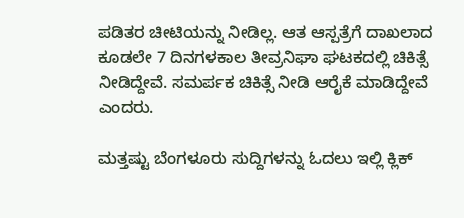ಪಡಿತರ ಚೀಟಿಯನ್ನು ನೀಡಿಲ್ಲ. ಆತ ಆಸ್ಪತ್ರೆಗೆ ದಾಖಲಾದ ಕೂಡಲೇ 7 ದಿನಗಳ‌ಕಾಲ ತೀವ್ರನಿಘಾ ಘಟಕದಲ್ಲಿ ಚಿಕಿತ್ಸೆ ನೀಡಿದ್ದೇವೆ. ಸಮರ್ಪಕ ಚಿಕಿತ್ಸೆ ನೀಡಿ ಆರೈಕೆ ಮಾಡಿದ್ದೇವೆ ಎಂದರು.

ಮತ್ತಷ್ಟು ಬೆಂಗಳೂರು ಸುದ್ದಿಗಳನ್ನು ಓದಲು ಇಲ್ಲಿ ಕ್ಲಿಕ್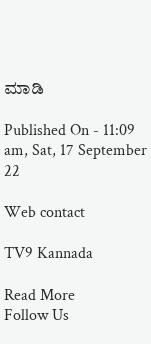ಮಾಡಿ

Published On - 11:09 am, Sat, 17 September 22

Web contact

TV9 Kannada

Read More
Follow Us